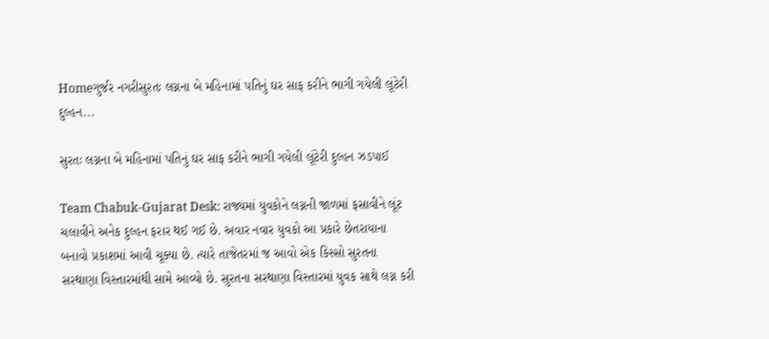Homeગુર્જર નગરીસુરતઃ લગ્નના બે મહિનામાં પતિનું ઘર સાફ કરીને ભાગી ગયેલી લૂંટેરી દુલ્હન...

સુરતઃ લગ્નના બે મહિનામાં પતિનું ઘર સાફ કરીને ભાગી ગયેલી લૂંટેરી દુલ્હન ઝડપાઈ

Team Chabuk-Gujarat Desk: રાજ્યમાં યુવકોને લગ્નની જાળમાં ફસાવીને લૂંટ ચલાવીને અનેક દુલ્હન ફરાર થઈ ગઈ છે. અવાર નવાર યુવકો આ પ્રકારે છેતરાયાના બનાવો પ્રકાશમાં આવી ચૂક્યા છે. ત્યારે તાજેતરમાં જ આવો એક કિસ્સો સુરતના સરથાણા વિસ્તારમાંથી સામે આવ્યો છે. સુરતના સરથાણા વિસ્તારમાં યુવક સાથે લગ્ન કરી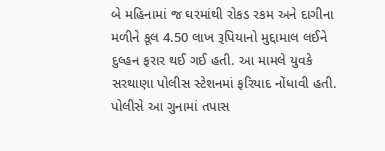બે મહિનામાં જ ઘરમાંથી રોકડ રકમ અને દાગીના મળીને કૂલ 4.50 લાખ રૂપિયાનો મુદ્દામાલ લઈને દુલ્હન ફરાર થઈ ગઈ હતી. આ મામલે યુવકે સરથાણા પોલીસ સ્ટેશનમાં ફરિયાદ નોંધાવી હતી. પોલીસે આ ગુનામાં તપાસ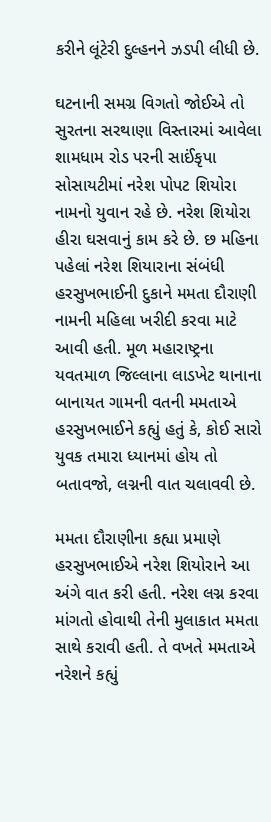કરીને લૂંટેરી દુલ્હનને ઝડપી લીધી છે.

ઘટનાની સમગ્ર વિગતો જોઈએ તો સુરતના સરથાણા વિસ્તારમાં આવેલા શામધામ રોડ પરની સાઈંકૃપા સોસાયટીમાં નરેશ પોપટ શિયોરા નામનો યુવાન રહે છે. નરેશ શિયોરા હીરા ઘસવાનું કામ કરે છે. છ મહિના પહેલાં નરેશ શિયારાના સંબંધી હરસુખભાઈની દુકાને મમતા દૌરાણી નામની મહિલા ખરીદી કરવા માટે આવી હતી. મૂળ મહારાષ્ટ્રના યવતમાળ જિલ્લાના લાડખેટ થાનાના બાનાયત ગામની વતની મમતાએ હરસુખભાઈને કહ્યું હતું કે, કોઈ સારો યુવક તમારા ધ્યાનમાં હોય તો બતાવજો, લગ્નની વાત ચલાવવી છે.

મમતા દૌરાણીના કહ્યા પ્રમાણે હરસુખભાઈએ નરેશ શિયોરાને આ અંગે વાત કરી હતી. નરેશ લગ્ન કરવા માંગતો હોવાથી તેની મુલાકાત મમતા સાથે કરાવી હતી. તે વખતે મમતાએ નરેશને કહ્યું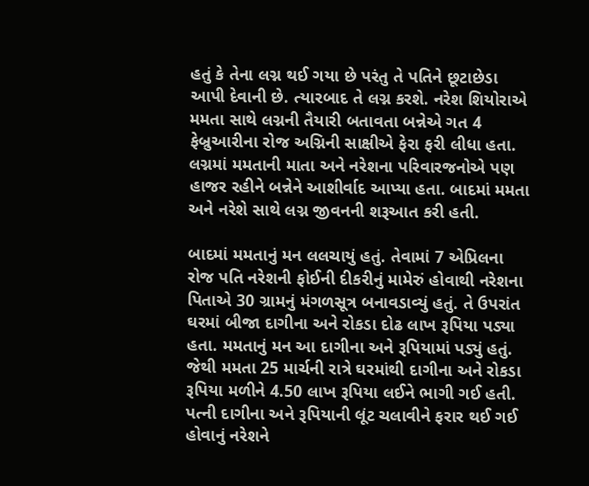હતું કે તેના લગ્ન થઈ ગયા છે પરંતુ તે પતિને છૂટાછેડા આપી દેવાની છે. ત્યારબાદ તે લગ્ન કરશે. નરેશ શિયોરાએ મમતા સાથે લગ્નની તૈયારી બતાવતા બન્નેએ ગત 4 ફેબ્રુઆરીના રોજ અગ્નિની સાક્ષીએ ફેરા ફરી લીધા હતા. લગ્નમાં મમતાની માતા અને નરેશના પરિવારજનોએ પણ હાજર રહીને બન્નેને આશીર્વાદ આપ્યા હતા. બાદમાં મમતા અને નરેશે સાથે લગ્ન જીવનની શરૂઆત કરી હતી.

બાદમાં મમતાનું મન લલચાયું હતું. તેવામાં 7 એપ્રિલના રોજ પતિ નરેશની ફોઈની દીકરીનું મામેરું હોવાથી નરેશના પિતાએ 30 ગ્રામનું મંગળસૂત્ર બનાવડાવ્યું હતું. તે ઉપરાંત ઘરમાં બીજા દાગીના અને રોકડા દોઢ લાખ રૂપિયા પડ્યા હતા. મમતાનું મન આ દાગીના અને રૂપિયામાં પડ્યું હતું. જેથી મમતા 25 માર્ચની રાત્રે ઘરમાંથી દાગીના અને રોકડા રૂપિયા મળીને 4.50 લાખ રૂપિયા લઈને ભાગી ગઈ હતી. પત્ની દાગીના અને રૂપિયાની લૂંટ ચલાવીને ફરાર થઈ ગઈ હોવાનું નરેશને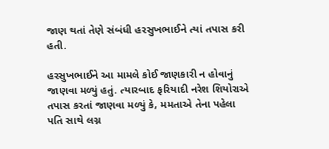જાણ થતાં તેણે સંબંધી હરસુખભાઈને ત્યાં તપાસ કરી હતી.

હરસુખભાઈને આ મામલે કોઈ જાણકારી ન હોવાનું જાણવા મળ્યું હતું. ત્યારબાદ ફરિયાદી નરેશ શિયોરાએ તપાસ કરતાં જાણવા મળ્યું કે, મમતાએ તેના પહેલા પતિ સાથે લગ્ન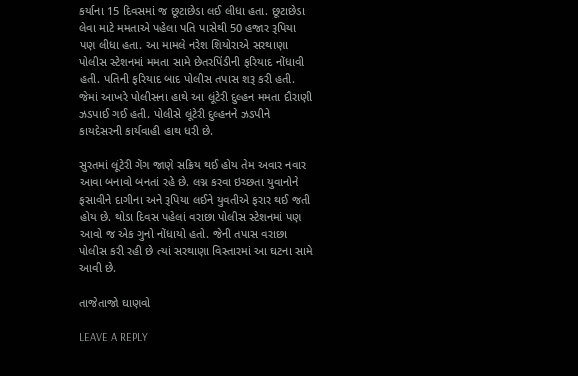કર્યાના 15 દિવસમાં જ છૂટાછેડા લઈ લીધા હતા. છૂટાછેડા લેવા માટે મમતાએ પહેલા પતિ પાસેથી 50 હજાર રૂપિયા પણ લીધા હતા. આ મામલે નરેશ શિયોરાએ સરથાણા પોલીસ સ્ટેશનમાં મમતા સામે છેતરપિંડીની ફરિયાદ નોંધાવી હતી. પતિની ફરિયાદ બાદ પોલીસ તપાસ શરૂ કરી હતી. જેમાં આખરે પોલીસના હાથે આ લૂંટેરી દુલ્હન મમતા દૌરાણી ઝડપાઈ ગઈ હતી. પોલીસે લૂંટેરી દુલ્હનને ઝડપીને કાયદેસરની કાર્યવાહી હાથ ધરી છે.

સુરતમાં લૂંટેરી ગેંગ જાણે સક્રિય થઈ હોય તેમ અવાર નવાર આવા બનાવો બનતાં રહે છે. લગ્ન કરવા ઇચ્છતા યુવાનોને ફસાવીને દાગીના અને રૂપિયા લઈને યુવતીએ ફરાર થઈ જતી હોય છે. થોડા દિવસ પહેલાં વરાછા પોલીસ સ્ટેશનમાં પણ આવો જ એક ગુનો નોંધાયો હતો. જેની તપાસ વરાછા પોલીસ કરી રહી છે ત્યાં સરથાણા વિસ્તારમાં આ ઘટના સામે આવી છે.

તાજેતાજો ઘાણવો

LEAVE A REPLY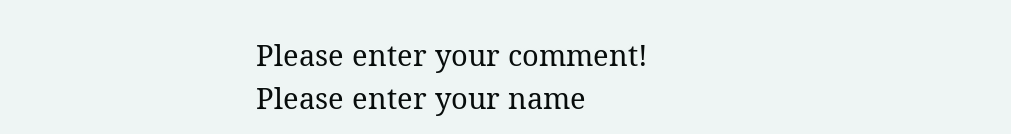Please enter your comment!
Please enter your name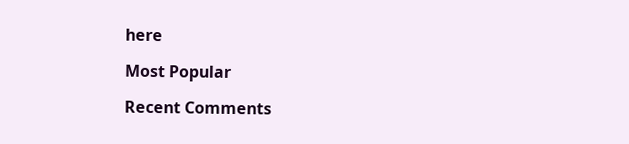here

Most Popular

Recent Comments